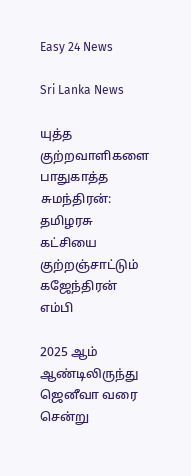Easy 24 News

Sri Lanka News

யுத்த குற்றவாளிகளை பாதுகாத்த சுமந்திரன்: தமிழரசு கட்சியை குற்றஞ்சாட்டும் கஜேந்திரன் எம்பி

2025 ஆம் ஆண்டிலிருந்து ஜெனீவா வரை சென்று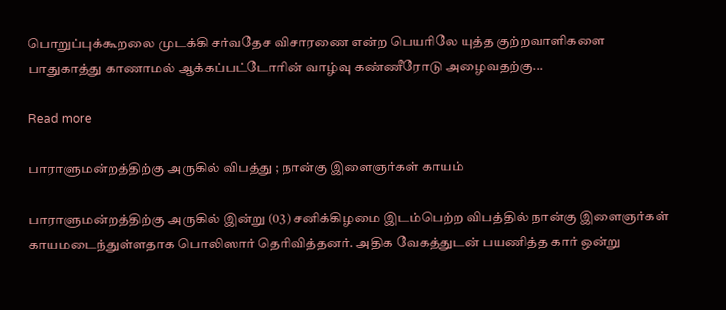பொறுப்புக்கூறலை முடக்கி சர்வதேச விசாரணை என்ற பெயரிலே யுத்த குற்றவாளிகளை பாதுகாத்து காணாமல் ஆக்கப்பட்டோரின் வாழ்வு கண்ணீரோடு அழைவதற்கு...

Read more

பாராளுமன்றத்திற்கு அருகில் விபத்து ; நான்கு இளைஞர்கள் காயம்

பாராளுமன்றத்திற்கு அருகில் இன்று (03) சனிக்கிழமை இடம்பெற்ற விபத்தில் நான்கு இளைஞர்கள் காயமடைந்துள்ளதாக பொலிஸார் தெரிவித்தனர். அதிக வேகத்துடன் பயணித்த கார் ஒன்று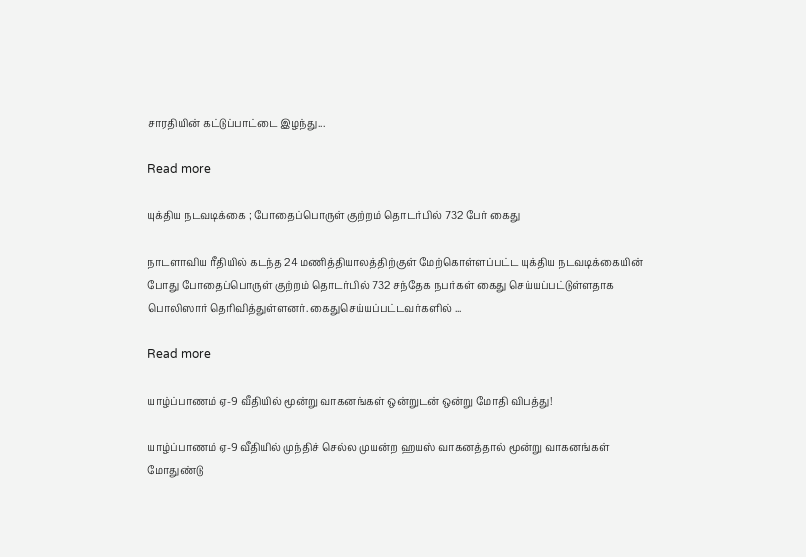சாரதியின் கட்டுப்பாட்டை இழந்து...

Read more

யுக்திய நடவடிக்கை ; போதைப்பொருள் குற்றம் தொடர்பில் 732 பேர் கைது

நாடளாவிய ரீதியில் கடந்த 24 மணித்தியாலத்திற்குள் மேற்கொள்ளப்பட்ட யுக்திய நடவடிக்கையின் போது போதைப்பொருள் குற்றம் தொடர்பில் 732 சந்தேக நபர்கள் கைது செய்யப்பட்டுள்ளதாக பொலிஸார் தெரிவித்துள்ளனர். கைதுசெய்யப்பட்டவர்களில் ...

Read more

யாழ்ப்பாணம் ஏ-9 வீதியில் மூன்று வாகனங்கள் ஒன்றுடன் ஒன்று மோதி விபத்து!

யாழ்ப்பாணம் ஏ-9 வீதியில் முந்திச் செல்ல முயன்ற ஹயஸ் வாகனத்தால் மூன்று வாகனங்கள் மோதுண்டு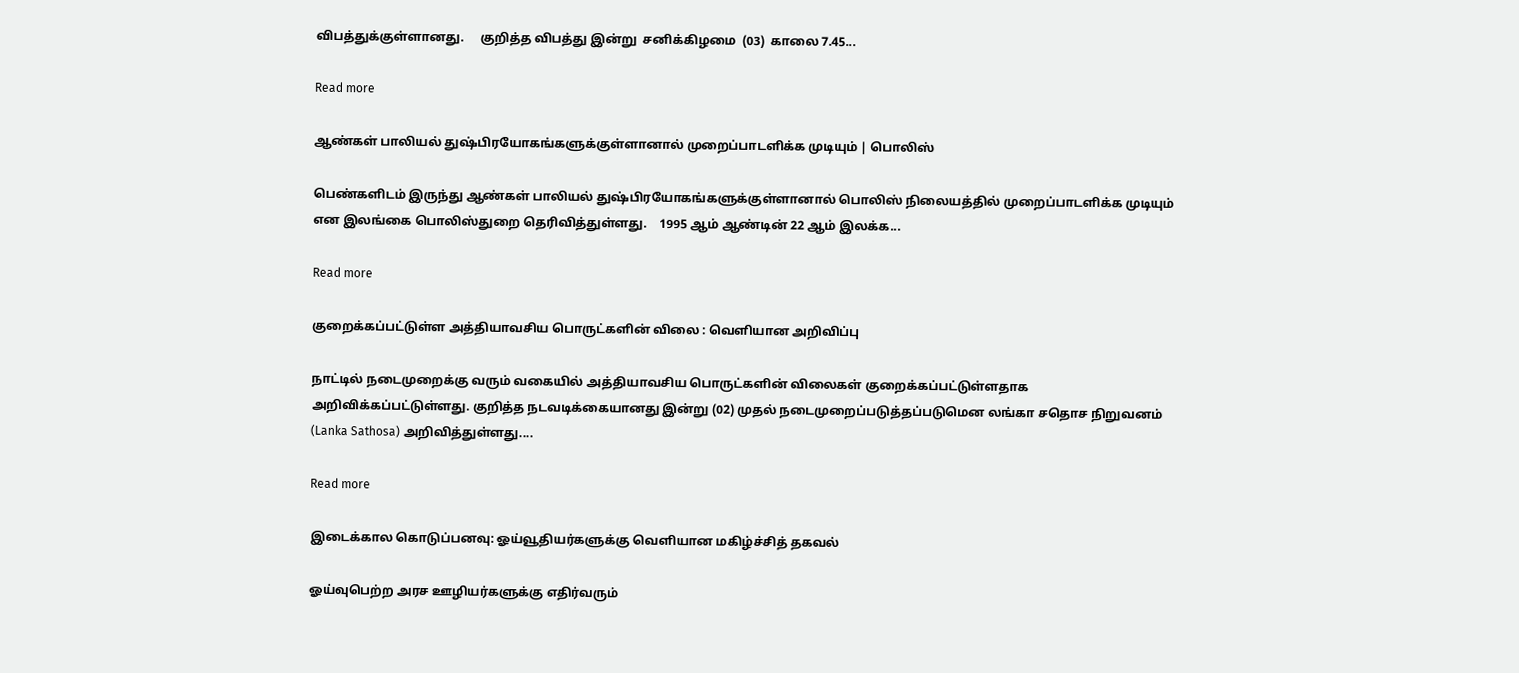விபத்துக்குள்ளானது.     குறித்த விபத்து இன்று  சனிக்கிழமை  (03)  காலை 7.45...

Read more

ஆண்கள் பாலியல் துஷ்பிரயோகங்களுக்குள்ளானால் முறைப்பாடளிக்க முடியும் | பொலிஸ்

பெண்களிடம் இருந்து ஆண்கள் பாலியல் துஷ்பிரயோகங்களுக்குள்ளானால் பொலிஸ் நிலையத்தில் முறைப்பாடளிக்க முடியும் என இலங்கை பொலிஸ்துறை தெரிவித்துள்ளது.    1995 ஆம் ஆண்டின் 22 ஆம் இலக்க...

Read more

குறைக்கப்பட்டுள்ள அத்தியாவசிய பொருட்களின் விலை : வெளியான அறிவிப்பு

நாட்டில் நடைமுறைக்கு வரும் வகையில் அத்தியாவசிய பொருட்களின் விலைகள் குறைக்கப்பட்டுள்ளதாக அறிவிக்கப்பட்டுள்ளது. குறித்த நடவடிக்கையானது இன்று (02) முதல் நடைமுறைப்படுத்தப்படுமென லங்கா சதொச நிறுவனம் (Lanka Sathosa) அறிவித்துள்ளது....

Read more

இடைக்கால கொடுப்பனவு: ஓய்வூதியர்களுக்கு வெளியான மகிழ்ச்சித் தகவல்

ஓய்வுபெற்ற அரச ஊழியர்களுக்கு எதிர்வரும்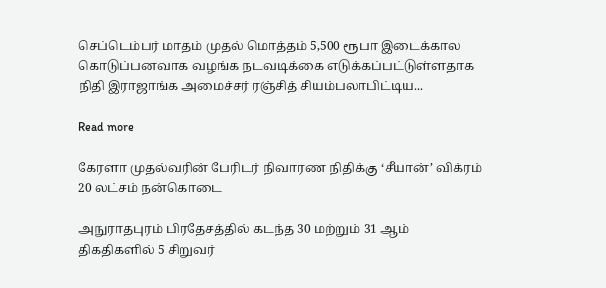செப்டெம்பர் மாதம் முதல் மொத்தம் 5,500 ரூபா இடைக்கால கொடுப்பனவாக வழங்க நடவடிக்கை எடுக்கப்பட்டுள்ளதாக நிதி இராஜாங்க அமைச்சர் ரஞ்சித் சியம்பலாபிட்டிய...

Read more

கேரளா முதல்வரின் பேரிடர் நிவாரண நிதிக்கு ‘சீயான்’ விக்ரம் 20 லட்சம் நன்கொடை

அநுராதபுரம் பிரதேசத்தில் கடந்த 30 மற்றும் 31 ஆம் திகதிகளில் 5 சிறுவர்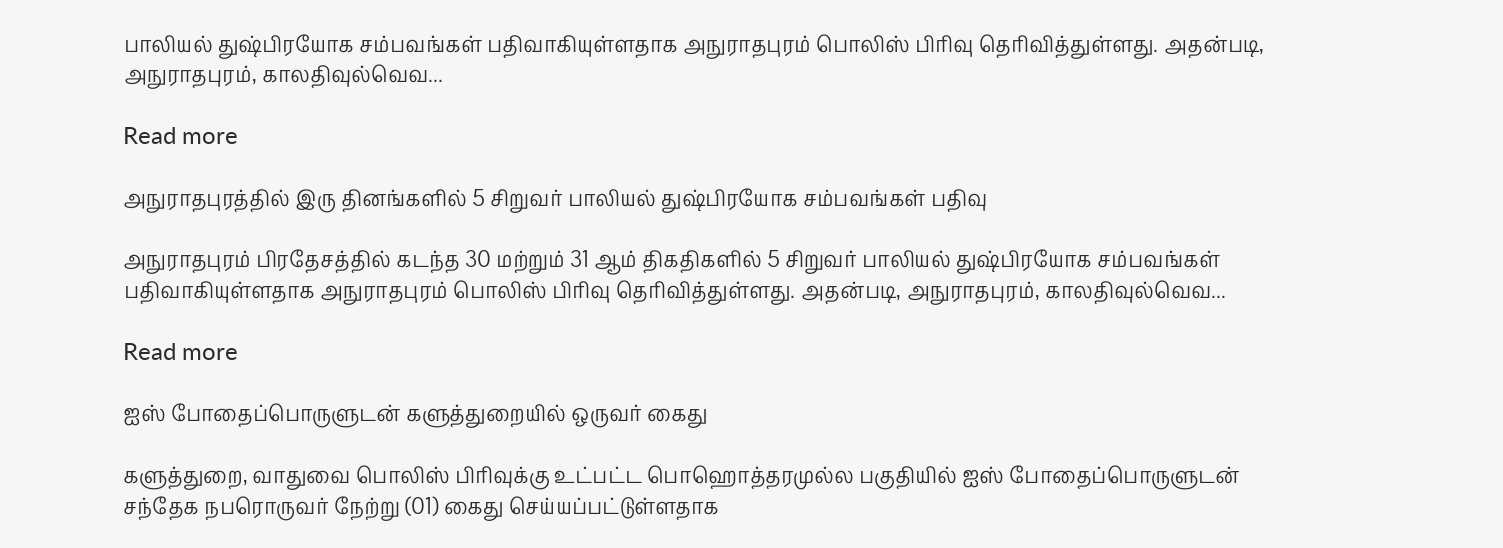பாலியல் துஷ்பிரயோக சம்பவங்கள் பதிவாகியுள்ளதாக அநுராதபுரம் பொலிஸ் பிரிவு தெரிவித்துள்ளது. அதன்படி, அநுராதபுரம், காலதிவுல்வெவ...

Read more

அநுராதபுரத்தில் இரு தினங்களில் 5 சிறுவர் பாலியல் துஷ்பிரயோக சம்பவங்கள் பதிவு

அநுராதபுரம் பிரதேசத்தில் கடந்த 30 மற்றும் 31 ஆம் திகதிகளில் 5 சிறுவர் பாலியல் துஷ்பிரயோக சம்பவங்கள் பதிவாகியுள்ளதாக அநுராதபுரம் பொலிஸ் பிரிவு தெரிவித்துள்ளது. அதன்படி, அநுராதபுரம், காலதிவுல்வெவ...

Read more

ஐஸ் போதைப்பொருளுடன் களுத்துறையில் ஒருவர் கைது

களுத்துறை, வாதுவை பொலிஸ் பிரிவுக்கு உட்பட்ட பொஹொத்தரமுல்ல பகுதியில் ஐஸ் போதைப்பொருளுடன் சந்தேக நபரொருவர் நேற்று (01) கைது செய்யப்பட்டுள்ளதாக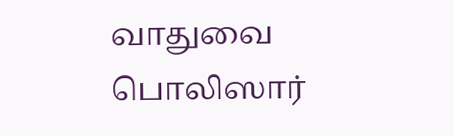வாதுவை பொலிஸார்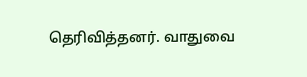தெரிவித்தனர். வாதுவை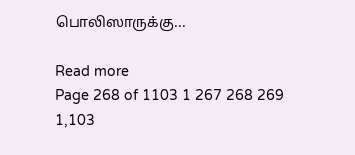பொலிஸாருக்கு...

Read more
Page 268 of 1103 1 267 268 269 1,103